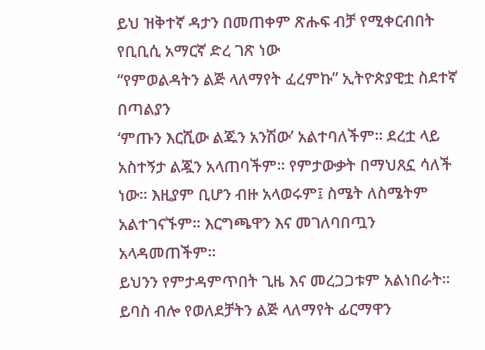ይህ ዝቅተኛ ዳታን በመጠቀም ጽሑፍ ብቻ የሚቀርብበት የቢቢሲ አማርኛ ድረ ገጽ ነው
“የምወልዳትን ልጅ ላለማየት ፈረምኩ” ኢትዮጵያዊቷ ስደተኛ በጣልያን
‘ምጡን እርሺው ልጁን አንሽው’ አልተባለችም። ደረቷ ላይ አስተኝታ ልጇን አላጠባችም። የምታውቃት በማህጸኗ ሳለች ነው። እዚያም ቢሆን ብዙ አላወሩም፤ ስሜት ለስሜትም አልተገናኙም። እርግጫዋን እና መገለባበጧን አላዳመጠችም።
ይህንን የምታዳምጥበት ጊዜ እና መረጋጋቱም አልነበራት።
ይባስ ብሎ የወለደቻትን ልጅ ላለማየት ፊርማዋን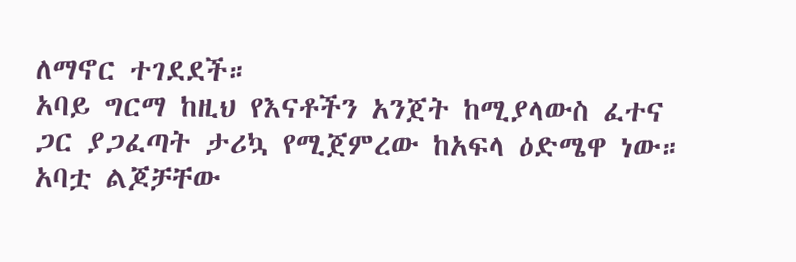ለማኖር ተገደደች።
አባይ ግርማ ከዚህ የእናቶችን አንጀት ከሚያላውስ ፈተና ጋር ያጋፈጣት ታሪኳ የሚጀምረው ከአፍላ ዕድሜዋ ነው።
አባቷ ልጆቻቸው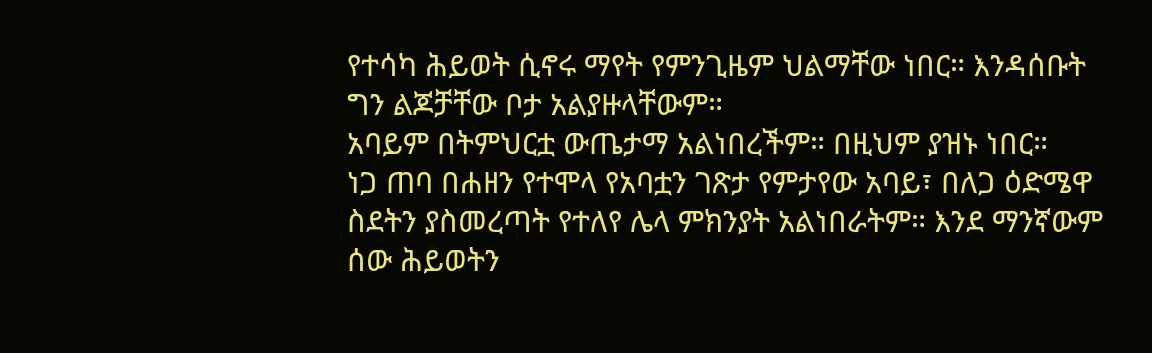የተሳካ ሕይወት ሲኖሩ ማየት የምንጊዜም ህልማቸው ነበር። እንዳሰቡት ግን ልጆቻቸው ቦታ አልያዙላቸውም።
አባይም በትምህርቷ ውጤታማ አልነበረችም። በዚህም ያዝኑ ነበር።
ነጋ ጠባ በሐዘን የተሞላ የአባቷን ገጽታ የምታየው አባይ፣ በለጋ ዕድሜዋ ስደትን ያስመረጣት የተለየ ሌላ ምክንያት አልነበራትም። እንደ ማንኛውም ሰው ሕይወትን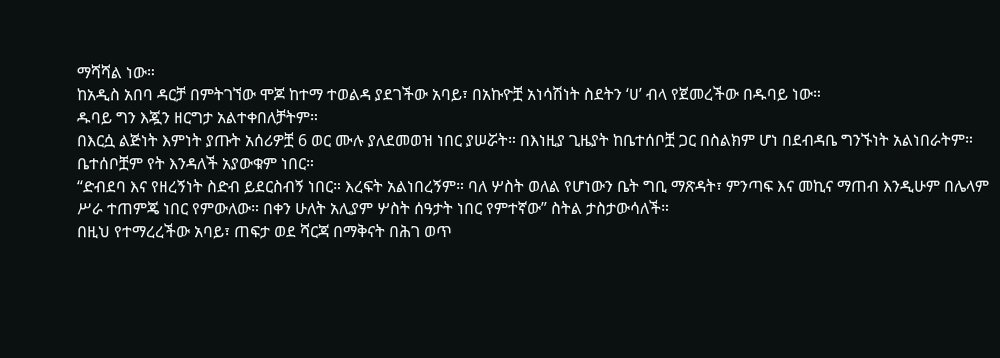ማሻሻል ነው።
ከአዲስ አበባ ዳርቻ በምትገኘው ሞጆ ከተማ ተወልዳ ያደገችው አባይ፣ በአኩዮቿ አነሳሽነት ስደትን ‘ሀ’ ብላ የጀመረችው በዱባይ ነው።
ዱባይ ግን እጇን ዘርግታ አልተቀበለቻትም።
በእርሷ ልጅነት እምነት ያጡት አሰሪዎቿ 6 ወር ሙሉ ያለደመወዝ ነበር ያሠሯት። በእነዚያ ጊዜያት ከቤተሰቦቿ ጋር በስልክም ሆነ በደብዳቤ ግንኙነት አልነበራትም። ቤተሰቦቿም የት እንዳለች አያውቁም ነበር።
“ድብደባ እና የዘረኝነት ስድብ ይደርስብኝ ነበር። እረፍት አልነበረኝም። ባለ ሦስት ወለል የሆነውን ቤት ግቢ ማጽዳት፣ ምንጣፍ እና መኪና ማጠብ እንዲሁም በሌላም ሥራ ተጠምጄ ነበር የምውለው። በቀን ሁለት አሊያም ሦስት ሰዓታት ነበር የምተኛው” ስትል ታስታውሳለች።
በዚህ የተማረረችው አባይ፣ ጠፍታ ወደ ሻርጃ በማቅናት በሕገ ወጥ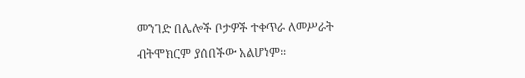መንገድ በሌሎች ቦታዎች ተቀጥራ ለመሥራት ብትሞክርም ያሰበችው አልሆነም።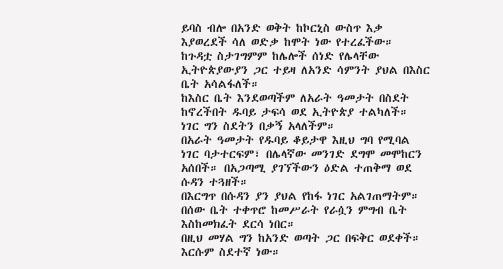ይባስ ብሎ በአንድ ወቅት ከኮርኒስ ውስጥ እቃ እያወረደች ሳለ ወድቃ ከሞት ነው የተረፈችው።
ከጉዳቷ ስታገግምም ከሌሎች ሰነድ የሌላቸው ኢትዮጵያውያን ጋር ተይዛ ለአንድ ሳምንት ያህል በእስር ቤት አሳልፋለች።
ከእስር ቤት እንደወጣችም ለአራት ዓመታት በስደት ከኖረችበት ዱባይ ታፍሳ ወደ ኢትዮጵያ ተልካለች።
ነገር ግን ስደትን በቃኝ አላለችም።
በአራት ዓመታት የዱባይ ቆይታዋ እዚህ ግባ የሚባል ነገር ባታተርፍም፣ በሌላኛው መንገድ ደግሞ መሞከርን አሰበች። በአጋጣሚ ያገኘችውን ዕድል ተጠቅማ ወደ ሱዳን ተጓዘች።
በእርግጥ በሱዳን ያን ያህል የከፋ ነገር አልገጠማትም። በሰው ቤት ተቀጥሮ ከመሥራት የራሷን ምግብ ቤት እስከመክፈት ደርሳ ነበር።
በዚህ መሃል ግን ከአንድ ወጣት ጋር በፍቅር ወደቀች። እርሱም ስደተኛ ነው።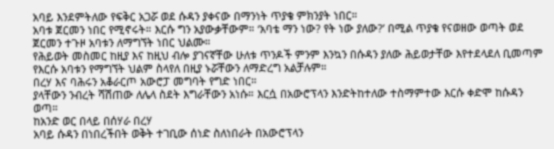አባይ እንደምትለው የፍቅር አጋሯ ወደ ሱዳን ያቀናው በማንነት ጥያቄ ምክንያት ነበር።
አባቱ ጀርመን ነበር የሚኖሩት። እርሱ ግን አያውቃቸውም። ‘አባቴ ማን ነው? የት ነው ያለው?’ በሚል ጥያቄ የናወዘው ወጣት ወደ ጀርመን ተጉዞ አባቱን ለማግኘት ነበር ህልሙ።
የሕይወት መስመር ከዚያ እና ከዚህ ብሎ ያገናኛቸው ሁለቱ ጥንዶች ምንም እንኳን በሱዳን ያለው ሕይወታቸው እየተደላደለ ቢመጣም የእርሱ አባቱን የማግኘት ህልም ስላየለ በዚያ ኑሯቸውን ለማድረግ አልቻሉም።
በረሃ እና ባሕሩን አቆራርጦ አውሮፓ መግባት የግድ ነበር።
ያላቸውን ንብረት ሻሽጠው ለሌላ ስደት እግራቸውን አነሱ። እርሷ በአውሮፕላን እንድትከተለው ተስማምተው እርሱ ቀድሞ ከሱዳን ወጣ።
ከአንድ ወር በላይ በሰሃራ በረሃ
አባይ ሱዳን በነበረችበት ወቅት ተገቢው ሰነድ ስለነበራት በአውሮፕላን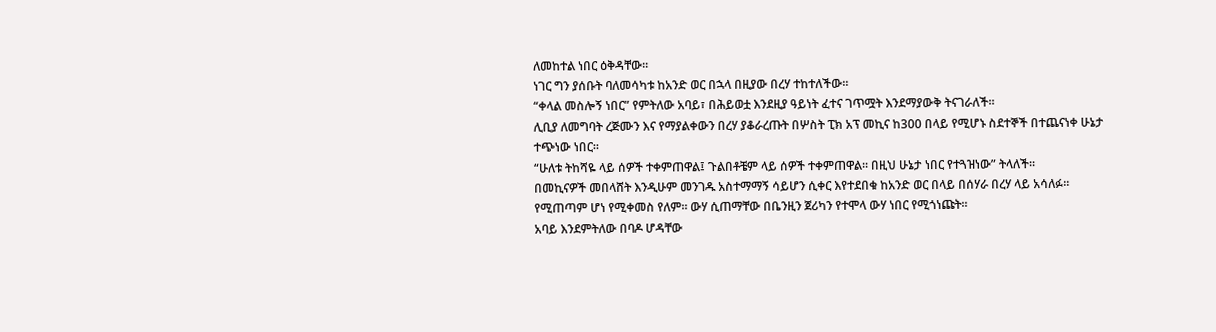ለመከተል ነበር ዕቅዳቸው።
ነገር ግን ያሰቡት ባለመሳካቱ ከአንድ ወር በኋላ በዚያው በረሃ ተከተለችው።
“ቀላል መስሎኝ ነበር” የምትለው አባይ፣ በሕይወቷ እንደዚያ ዓይነት ፈተና ገጥሟት እንደማያውቅ ትናገራለች።
ሊቢያ ለመግባት ረጅሙን እና የማያልቀውን በረሃ ያቆራረጡት በሦስት ፒክ አፕ መኪና ከ300 በላይ የሚሆኑ ስደተኞች በተጨናነቀ ሁኔታ ተጭነው ነበር።
“ሁለቱ ትከሻዬ ላይ ሰዎች ተቀምጠዋል፤ ጉልበቶቼም ላይ ሰዎች ተቀምጠዋል። በዚህ ሁኔታ ነበር የተጓዝነው” ትላለች።
በመኪናዎች መበላሸት እንዲሁም መንገዱ አስተማማኝ ሳይሆን ሲቀር እየተደበቁ ከአንድ ወር በላይ በሰሃራ በረሃ ላይ አሳለፉ።
የሚጠጣም ሆነ የሚቀመስ የለም። ውሃ ሲጠማቸው በቤንዚን ጀሪካን የተሞላ ውሃ ነበር የሚጎነጩት።
አባይ እንደምትለው በባዶ ሆዳቸው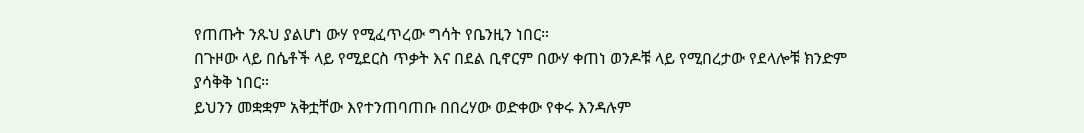የጠጡት ንጹህ ያልሆነ ውሃ የሚፈጥረው ግሳት የቤንዚን ነበር።
በጉዞው ላይ በሴቶች ላይ የሚደርስ ጥቃት እና በደል ቢኖርም በውሃ ቀጠነ ወንዶቹ ላይ የሚበረታው የደላሎቹ ክንድም ያሳቅቅ ነበር።
ይህንን መቋቋም አቅቷቸው እየተንጠባጠቡ በበረሃው ወድቀው የቀሩ እንዳሉም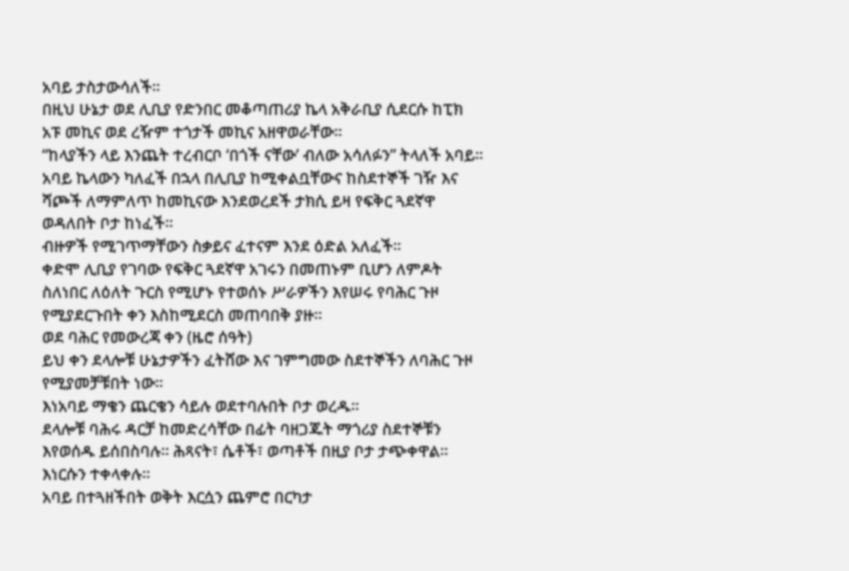አባይ ታስታውሳለች።
በዚህ ሁኔታ ወደ ሊቢያ የድንበር መቆጣጠሪያ ኬላ አቅራቢያ ሲደርሱ ከፒክ አፑ መኪና ወደ ረዥም ተጎታች መኪና አዘዋወራቸው።
“ከላያችን ላይ እንጨት ተረብርቦ ‘በጎች ናቸው’ ብለው አሳለፉን” ትላለች አባይ።
አባይ ኬላውን ካለፈች በኋላ በሊቢያ ከሚቀልቧቸውና ከስደተኞች ገዥ እና ሻጮች ለማምለጥ ከመኪናው እንደወረደች ታክሲ ይዛ የፍቅር ጓደኛዋ ወዳለበት ቦታ ከነፈች።
ብዙዎች የሚገጥማቸውን ስቃይና ፈተናም እንደ ዕድል አለፈች።
ቀድሞ ሊቢያ የገባው የፍቅር ጓደኛዋ አገሩን በመጠኑም ቢሆን ለምዶት ስለነበር ለዕለት ጉርስ የሚሆኑ የተወሰኑ ሥራዎችን እየሠሩ የባሕር ጉዞ የሚያደርጉበት ቀን እስከሚደርስ መጠባበቅ ያዙ።
ወደ ባሕር የመውረጃ ቀን (ዜሮ ሰዓት)
ይህ ቀን ደላሎቹ ሁኔታዎችን ፈትሸው እና ገምግመው ስደተኞችን ለባሕር ጉዞ የሚያመቻቹበት ነው።
እነአባይ ማቄን ጨርቄን ሳይሉ ወደተባሉበት ቦታ ወረዱ።
ደላሎቹ ባሕሩ ዳርቻ ከመድረሳቸው በፊት ባዘጋጁት ማጎሪያ ስደተኞቹን እየወሰዱ ይሰበስባሉ። ሕጻናት፣ ሴቶች፣ ወጣቶች በዚያ ቦታ ታጭቀዋል። እነርሱን ተቀላቀሉ።
አባይ በተጓዘችበት ወቅት እርሷን ጨምሮ በርካታ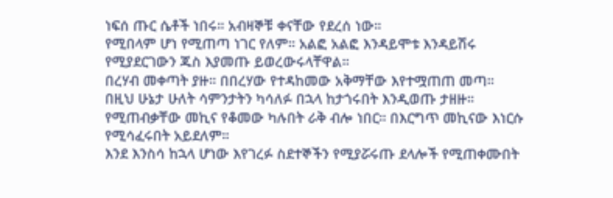ነፍሰ ጡር ሴቶች ነበሩ። አብዛኞቹ ቀናቸው የደረሰ ነው።
የሚበላም ሆነ የሚጠጣ ነገር የለም። አልፎ አልፎ እንዳይሞቱ እንዳይሽሩ የሚያደርገውን ጁስ እያመጡ ይወረውሩላቸዋል።
በረሃብ መቀጣት ያዙ። በበረሃው የተዳከመው አቅማቸው እየተሟጠጠ መጣ።
በዚህ ሁኔታ ሁለት ሳምንታትን ካሳለፉ በኋላ ከታጎሩበት እንዲወጡ ታዘዙ። የሚጠብቃቸው መኪና የቆመው ካሉበት ራቅ ብሎ ነበር። በእርግጥ መኪናው እነርሱ የሚሳፈሩበት አይደለም።
እንደ እንስሳ ከኋላ ሆነው እየገረፉ ስደተኞችን የሚያሯሩጡ ደላሎች የሚጠቀሙበት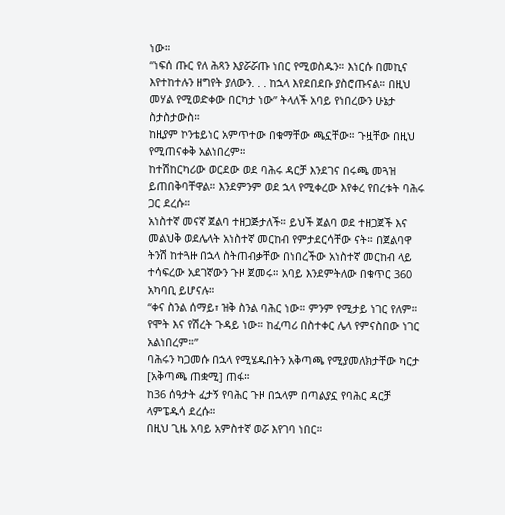ነው።
“ነፍሰ ጡር የለ ሕጻን እያሯሯጡ ነበር የሚወስዱን። እነርሱ በመኪና እየተከተሉን ዘግየት ያለውን. . . ከኋላ እየደበደቡ ያስሮጡናል። በዚህ መሃል የሚወድቀው በርካታ ነው” ትላለች አባይ የነበረውን ሁኔታ ስታስታውስ።
ከዚያም ኮንቴይነር አምጥተው በቁማቸው ጫኗቸው። ጉዟቸው በዚህ የሚጠናቀቅ አልነበረም።
ከተሽከርካሪው ወርደው ወደ ባሕሩ ዳርቻ እንደገና በሩጫ መጓዝ ይጠበቅባቸዋል። እንደምንም ወደ ኋላ የሚቀረው እየቀረ የበረቱት ባሕሩ ጋር ደረሱ።
አነስተኛ መናኛ ጀልባ ተዘጋጅታለች። ይህች ጀልባ ወደ ተዘጋጀች እና መልህቅ ወደሌላት አነስተኛ መርከብ የምታደርሳቸው ናት። በጀልባዋ ትንሽ ከተጓዙ በኋላ ስትጠብቃቸው በነበረችው አነስተኛ መርከብ ላይ ተሳፍረው አደገኛውን ጉዞ ጀመሩ። አባይ እንደምትለው በቁጥር 360 አካባቢ ይሆናሉ።
“ቀና ስንል ሰማይ፣ ዝቅ ስንል ባሕር ነው። ምንም የሚታይ ነገር የለም። የሞት እና የሽረት ጉዳይ ነው። ከፈጣሪ በስተቀር ሌላ የምናስበው ነገር አልነበረም።”
ባሕሩን ካጋመሱ በኋላ የሚሄዱበትን አቅጣጫ የሚያመለክታቸው ካርታ [አቅጣጫ ጠቋሚ] ጠፋ።
ከ36 ሰዓታት ፈታኝ የባሕር ጉዞ በኋላም በጣልያኗ የባሕር ዳርቻ ላምፔዱሳ ደረሱ።
በዚህ ጊዜ አባይ አምስተኛ ወሯ እየገባ ነበር።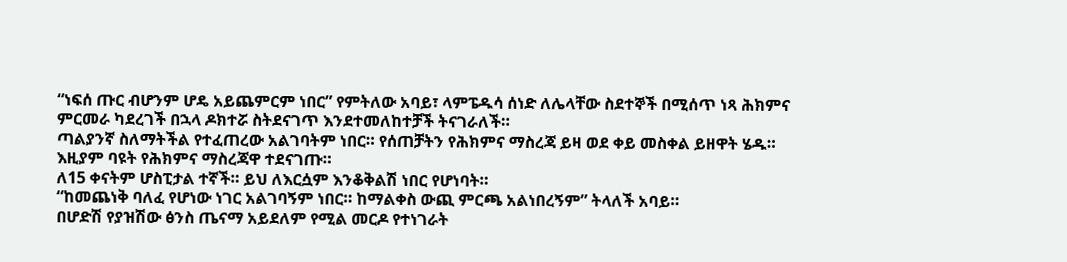“ነፍሰ ጡር ብሆንም ሆዴ አይጨምርም ነበር” የምትለው አባይ፣ ላምፔዱሳ ሰነድ ለሌላቸው ስደተኞች በሚሰጥ ነጻ ሕክምና ምርመራ ካደረገች በኋላ ዶክተሯ ስትደናገጥ እንደተመለከተቻች ትናገራለች።
ጣልያንኛ ስለማትችል የተፈጠረው አልገባትም ነበር። የሰጠቻትን የሕክምና ማስረጃ ይዛ ወደ ቀይ መስቀል ይዘዋት ሄዱ። እዚያም ባዩት የሕክምና ማስረጃዋ ተደናገጡ።
ለ15 ቀናትም ሆስፒታል ተኛች። ይህ ለእርሷም እንቆቅልሽ ነበር የሆነባት።
“ከመጨነቅ ባለፈ የሆነው ነገር አልገባኝም ነበር። ከማልቀስ ውጪ ምርጫ አልነበረኝም” ትላለች አባይ።
በሆድሽ የያዝሽው ፅንስ ጤናማ አይደለም የሚል መርዶ የተነገራት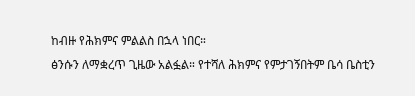ከብዙ የሕክምና ምልልስ በኋላ ነበር።
ፅንሱን ለማቋረጥ ጊዜው አልፏል። የተሻለ ሕክምና የምታገኝበትም ቤሳ ቤስቲን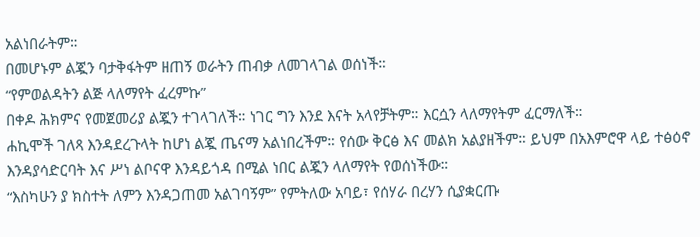አልነበራትም።
በመሆኑም ልጇን ባታቅፋትም ዘጠኝ ወራትን ጠብቃ ለመገላገል ወሰነች።
“የምወልዳትን ልጅ ላለማየት ፈረምኩ”
በቀዶ ሕክምና የመጀመሪያ ልጇን ተገላገለች። ነገር ግን እንደ እናት አላየቻትም። እርሷን ላለማየትም ፈርማለች።
ሐኪሞች ገለጻ እንዳደረጉላት ከሆነ ልጇ ጤናማ አልነበረችም። የሰው ቅርፅ እና መልክ አልያዘችም። ይህም በአእምሮዋ ላይ ተፅዕኖ እንዳያሳድርባት እና ሥነ ልቦናዋ እንዳይጎዳ በሚል ነበር ልጇን ላለማየት የወሰነችው።
“እስካሁን ያ ክስተት ለምን እንዳጋጠመ አልገባኝም” የምትለው አባይ፣ የሰሃራ በረሃን ሲያቋርጡ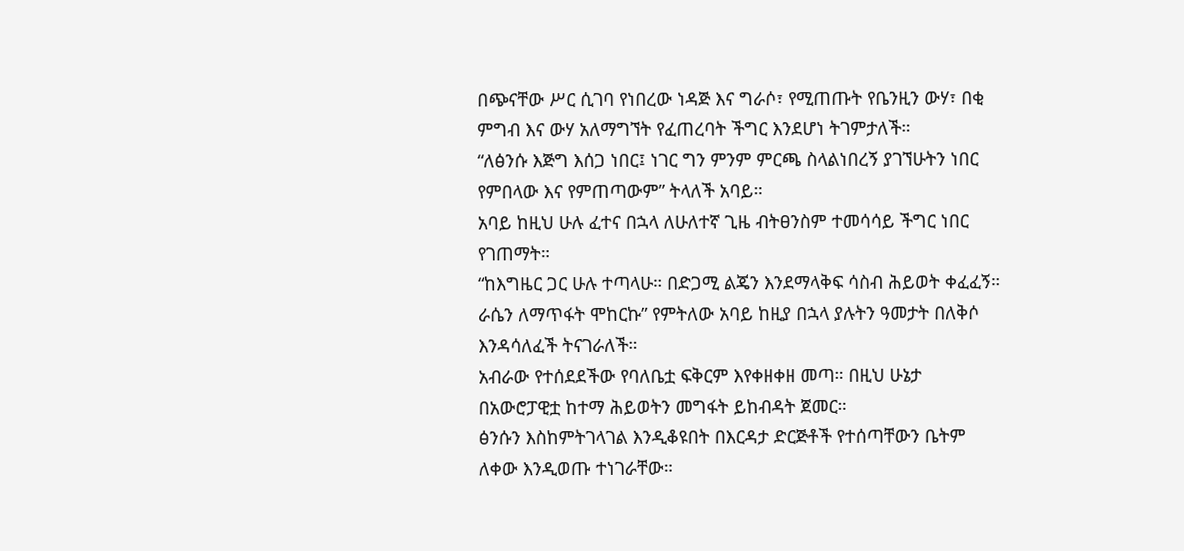በጭናቸው ሥር ሲገባ የነበረው ነዳጅ እና ግራሶ፣ የሚጠጡት የቤንዚን ውሃ፣ በቂ ምግብ እና ውሃ አለማግኘት የፈጠረባት ችግር እንደሆነ ትገምታለች።
“ለፅንሱ እጅግ እሰጋ ነበር፤ ነገር ግን ምንም ምርጫ ስላልነበረኝ ያገኘሁትን ነበር የምበላው እና የምጠጣውም” ትላለች አባይ።
አባይ ከዚህ ሁሉ ፈተና በኋላ ለሁለተኛ ጊዜ ብትፀንስም ተመሳሳይ ችግር ነበር የገጠማት።
“ከእግዜር ጋር ሁሉ ተጣላሁ። በድጋሚ ልጄን እንደማላቅፍ ሳስብ ሕይወት ቀፈፈኝ። ራሴን ለማጥፋት ሞከርኩ” የምትለው አባይ ከዚያ በኋላ ያሉትን ዓመታት በለቅሶ እንዳሳለፈች ትናገራለች።
አብራው የተሰደደችው የባለቤቷ ፍቅርም እየቀዘቀዘ መጣ። በዚህ ሁኔታ በአውሮፓዊቷ ከተማ ሕይወትን መግፋት ይከብዳት ጀመር።
ፅንሱን እስከምትገላገል እንዲቆዩበት በእርዳታ ድርጅቶች የተሰጣቸውን ቤትም ለቀው እንዲወጡ ተነገራቸው።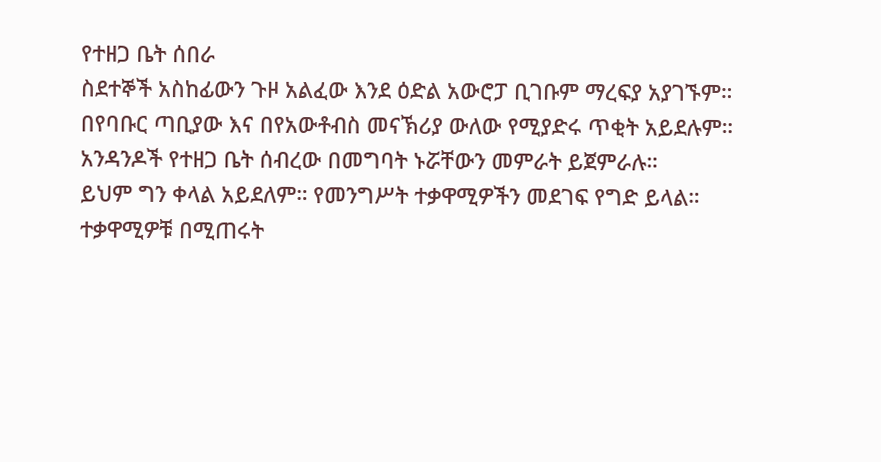የተዘጋ ቤት ሰበራ
ስደተኞች አስከፊውን ጉዞ አልፈው እንደ ዕድል አውሮፓ ቢገቡም ማረፍያ አያገኙም። በየባቡር ጣቢያው እና በየአውቶብስ መናኽሪያ ውለው የሚያድሩ ጥቂት አይደሉም።
አንዳንዶች የተዘጋ ቤት ሰብረው በመግባት ኑሯቸውን መምራት ይጀምራሉ።
ይህም ግን ቀላል አይደለም። የመንግሥት ተቃዋሚዎችን መደገፍ የግድ ይላል። ተቃዋሚዎቹ በሚጠሩት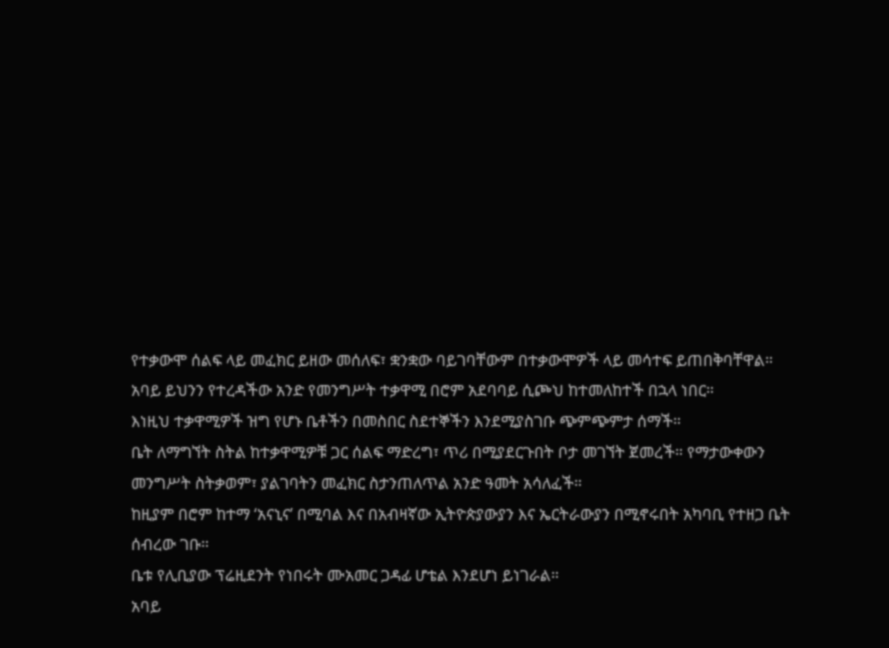የተቃውሞ ሰልፍ ላይ መፈክር ይዘው መሰለፍ፣ ቋንቋው ባይገባቸውም በተቃውሞዎች ላይ መሳተፍ ይጠበቅባቸዋል።
አባይ ይህንን የተረዳችው አንድ የመንግሥት ተቃዋሚ በሮም አደባባይ ሲጮህ ከተመለከተች በኋላ ነበር።
እነዚህ ተቃዋሚዎች ዝግ የሆኑ ቤቶችን በመስበር ስደተኞችን እንደሚያስገቡ ጭምጭምታ ሰማች።
ቤት ለማግኘት ስትል ከተቃዋሚዎቹ ጋር ሰልፍ ማድረግ፣ ጥሪ በሚያደርጉበት ቦታ መገኘት ጀመረች። የማታውቀውን መንግሥት ስትቃወም፣ ያልገባትን መፈክር ስታንጠለጥል አንድ ዓመት አሳለፈች።
ከዚያም በሮም ከተማ ‘አናኒና’ በሚባል እና በአብዛኛው ኢትዮጵያውያን እና ኤርትራውያን በሚኖሩበት አካባቢ የተዘጋ ቤት ሰብረው ገቡ።
ቤቱ የሊቢያው ፕሬዚደንት የነበሩት ሙአመር ጋዳፊ ሆቴል እንደሆነ ይነገራል።
አባይ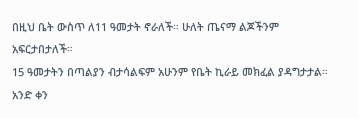በዚህ ቤት ውስጥ ለ11 ዓመታት ኖራለች። ሁለት ጤናማ ልጆችንም አፍርታበታለች።
15 ዓመታትን በጣልያን ብታሳልፍም አሁንም የቤት ኪራይ መክፈል ያዳግታታል። አንድ ቀን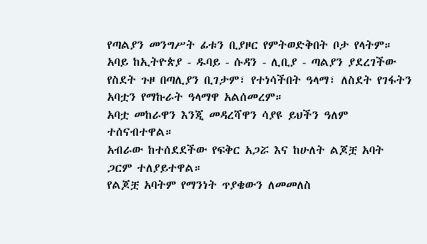የጣልያን መንግሥት ፊቱን ቢያዞር የምትወድቅበት ቦታ የላትም።
አባይ ከኢትዮጵያ - ዱባይ - ሱዳን - ሊቢያ - ጣልያን ያደረገችው የስደት ጉዞ በጣሊያን ቢገታም፣ የተነሳችበት ዓላማ፣ ለስደት የገፋትን አባቷን የማኩራት ዓላማዋ አልሰመረም።
አባቷ መከራዋን እንጂ መዳረሻዋን ሳያዩ ይህችን ዓለም ተሰናብተዋል።
አብራው ከተሰደደችው የፍቅር አጋሯ እና ከሁለት ልጆቿ አባት ጋርም ተለያይተዋል።
የልጆቿ አባትም የማንነት ጥያቄውን ለመመለስ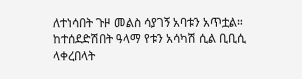ለተነሳበት ጉዞ መልስ ሳያገኝ አባቱን አጥቷል።
ከተሰደድሽበት ዓላማ የቱን አሳካሽ ሲል ቢቢሲ ላቀረበላት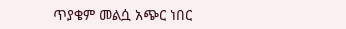ጥያቄም መልሷ አጭር ነበር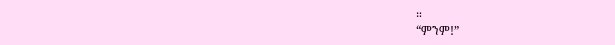።
“ምንም!”